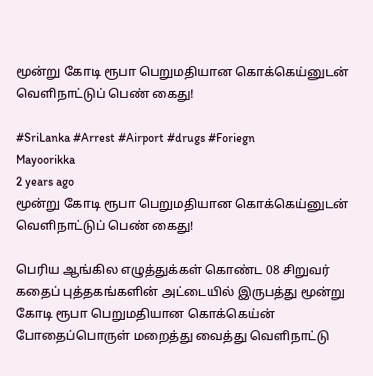மூன்று கோடி ரூபா பெறுமதியான கொக்கெய்னுடன் வெளிநாட்டுப் பெண் கைது!

#SriLanka #Arrest #Airport #drugs #Foriegn
Mayoorikka
2 years ago
மூன்று கோடி ரூபா பெறுமதியான கொக்கெய்னுடன் வெளிநாட்டுப் பெண் கைது!

பெரிய ஆங்கில எழுத்துக்கள் கொண்ட 08 சிறுவர் கதைப் புத்தகங்களின் அட்டையில் இருபத்து மூன்று கோடி ரூபா பெறுமதியான கொக்கெய்ன் போதைப்பொருள் மறைத்து வைத்து வெளிநாட்டு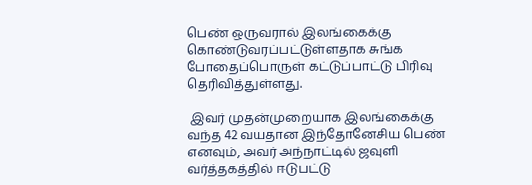பெண் ஒருவரால் இலங்கைக்கு கொண்டுவரப்பட்டுள்ளதாக சுங்க போதைப்பொருள் கட்டுப்பாட்டு பிரிவு தெரிவித்துள்ளது.

 இவர் முதன்முறையாக இலங்கைக்கு வந்த 42 வயதான இந்தோனேசிய பெண் எனவும், அவர் அந்நாட்டில் ஜவுளி வர்த்தகத்தில் ஈடுபட்டு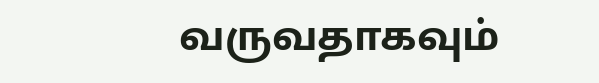வருவதாகவும்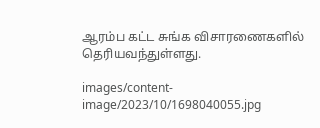ஆரம்ப கட்ட சுங்க விசாரணைகளில் தெரியவந்துள்ளது.

images/content-image/2023/10/1698040055.jpg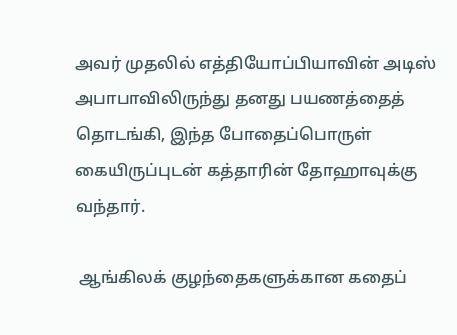அவர் முதலில் எத்தியோப்பியாவின் அடிஸ் அபாபாவிலிருந்து தனது பயணத்தைத் தொடங்கி, இந்த போதைப்பொருள் கையிருப்புடன் கத்தாரின் தோஹாவுக்கு வந்தார்.

 ஆங்கிலக் குழந்தைகளுக்கான கதைப்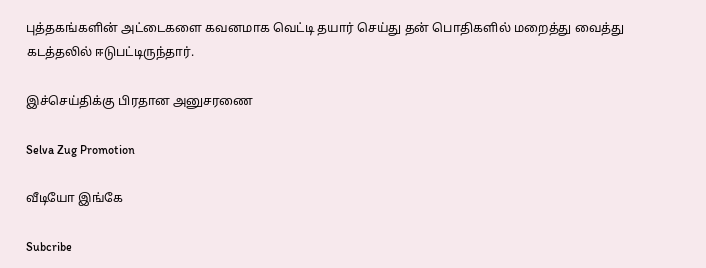புத்தகங்களின் அட்டைகளை கவனமாக வெட்டி தயார் செய்து தன் பொதிகளில் மறைத்து வைத்து கடத்தலில் ஈடுபட்டிருந்தார்.

இச்செய்திக்கு பிரதான அனுசரணை

Selva Zug Promotion

வீடியோ இங்கே

Subcribe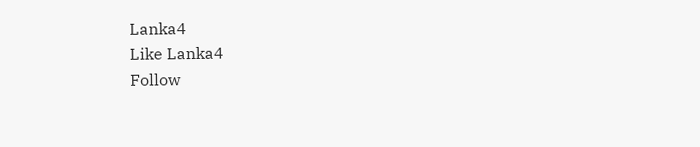Lanka4
Like Lanka4
Follow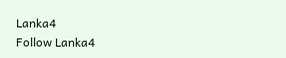Lanka4
Follow Lanka4